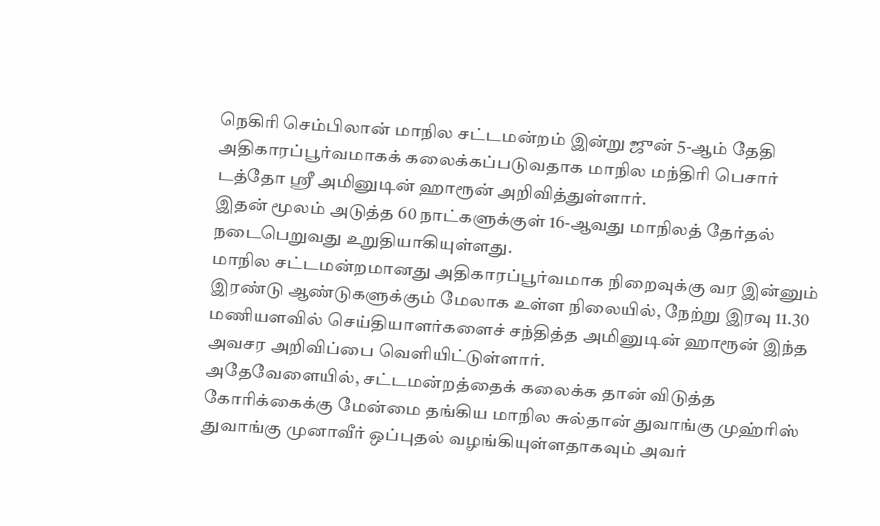நெகிரி செம்பிலான் மாநில சட்டமன்றம் இன்று ஜுன் 5-ஆம் தேதி அதிகாரப்பூர்வமாகக் கலைக்கப்படுவதாக மாநில மந்திரி பெசார் டத்தோ ஸ்ரீ அமினுடின் ஹாரூன் அறிவித்துள்ளார்.
இதன் மூலம் அடுத்த 60 நாட்களுக்குள் 16-ஆவது மாநிலத் தேர்தல் நடைபெறுவது உறுதியாகியுள்ளது.
மாநில சட்டமன்றமானது அதிகாரப்பூர்வமாக நிறைவுக்கு வர இன்னும் இரண்டு ஆண்டுகளுக்கும் மேலாக உள்ள நிலையில், நேற்று இரவு 11.30 மணியளவில் செய்தியாளர்களைச் சந்தித்த அமினுடின் ஹாரூன் இந்த அவசர அறிவிப்பை வெளியிட்டுள்ளார்.
அதேவேளையில், சட்டமன்றத்தைக் கலைக்க தான் விடுத்த கோரிக்கைக்கு மேன்மை தங்கிய மாநில சுல்தான் துவாங்கு முஹ்ரிஸ் துவாங்கு முனாவீர் ஒப்புதல் வழங்கியுள்ளதாகவும் அவர்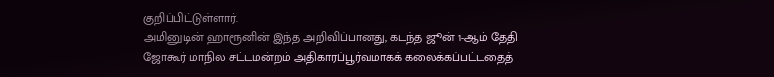குறிப்பிட்டுள்ளார்.
அமினுடின் ஹாரூனின் இந்த அறிவிப்பானது, கடந்த ஜூன் 1-ஆம் தேதி ஜோகூர் மாநில சட்டமன்றம் அதிகாரப்பூர்வமாகக் கலைக்கப்பட்டதைத்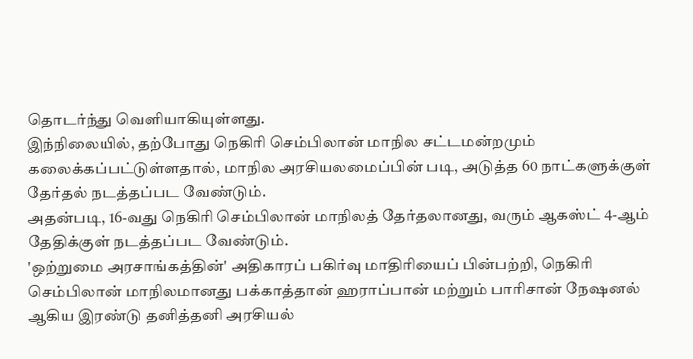தொடர்ந்து வெளியாகியுள்ளது.
இந்நிலையில், தற்போது நெகிரி செம்பிலான் மாநில சட்டமன்றமும் கலைக்கப்பட்டுள்ளதால், மாநில அரசியலமைப்பின் படி, அடுத்த 60 நாட்களுக்குள் தேர்தல் நடத்தப்பட வேண்டும்.
அதன்படி, 16-வது நெகிரி செம்பிலான் மாநிலத் தேர்தலானது, வரும் ஆகஸ்ட் 4-ஆம் தேதிக்குள் நடத்தப்பட வேண்டும்.
'ஒற்றுமை அரசாங்கத்தின்' அதிகாரப் பகிர்வு மாதிரியைப் பின்பற்றி, நெகிரி செம்பிலான் மாநிலமானது பக்காத்தான் ஹராப்பான் மற்றும் பாரிசான் நேஷனல் ஆகிய இரண்டு தனித்தனி அரசியல்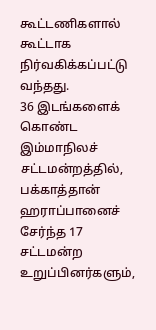கூட்டணிகளால் கூட்டாக நிர்வகிக்கப்பட்டு வந்தது.
36 இடங்களைக் கொண்ட இம்மாநிலச் சட்டமன்றத்தில், பக்காத்தான் ஹராப்பானைச் சேர்ந்த 17 சட்டமன்ற உறுப்பினர்களும்,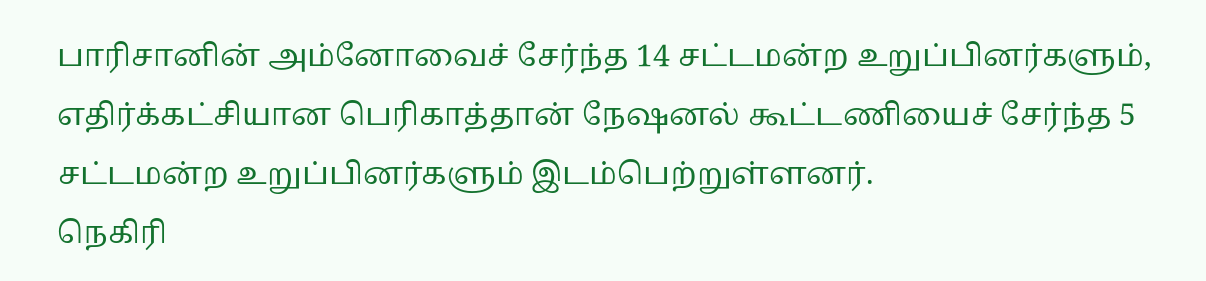பாரிசானின் அம்னோவைச் சேர்ந்த 14 சட்டமன்ற உறுப்பினர்களும், எதிர்க்கட்சியான பெரிகாத்தான் நேஷனல் கூட்டணியைச் சேர்ந்த 5 சட்டமன்ற உறுப்பினர்களும் இடம்பெற்றுள்ளனர்.
நெகிரி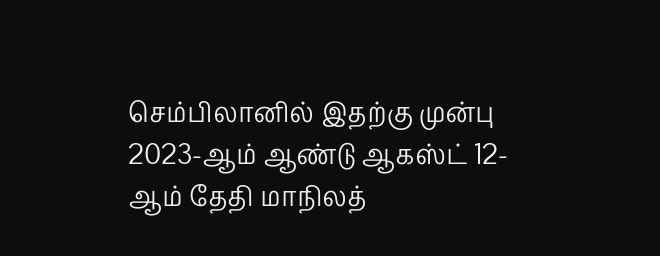செம்பிலானில் இதற்கு முன்பு 2023-ஆம் ஆண்டு ஆகஸ்ட் 12-ஆம் தேதி மாநிலத்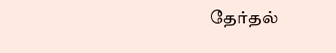தேர்தல்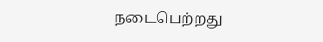நடைபெற்றது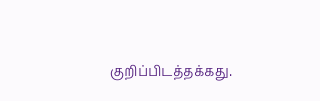குறிப்பிடத்தக்கது.